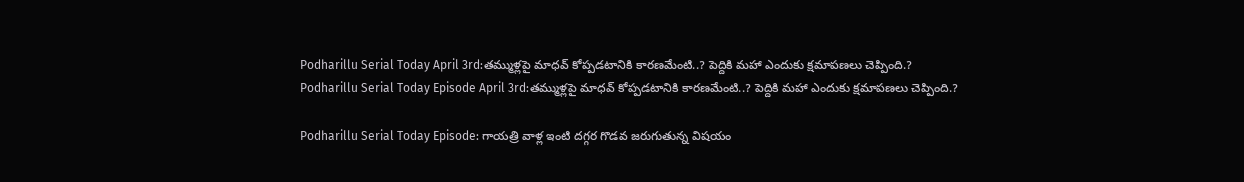Podharillu Serial Today April 3rd:తమ్ముళ్లపై మాధవ్ కోప్పడటానికి కారణమేంటి..? పెద్దికి మహా ఎందుకు క్షమాపణలు చెప్పింది.?
Podharillu Serial Today Episode April 3rd:తమ్ముళ్లపై మాధవ్ కోప్పడటానికి కారణమేంటి..? పెద్దికి మహా ఎందుకు క్షమాపణలు చెప్పింది.?

Podharillu Serial Today Episode: గాయత్రి వాళ్ల ఇంటి దగ్గర గొడవ జరుగుతున్న విషయం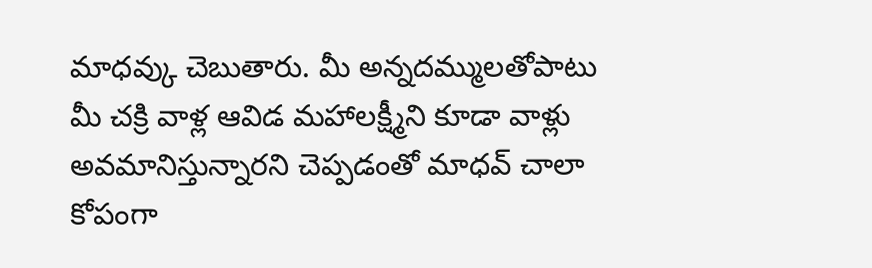మాధవ్కు చెబుతారు. మీ అన్నదమ్ములతోపాటు మీ చక్రి వాళ్ల ఆవిడ మహాలక్ష్మీని కూడా వాళ్లు అవమానిస్తున్నారని చెప్పడంతో మాధవ్ చాలా కోపంగా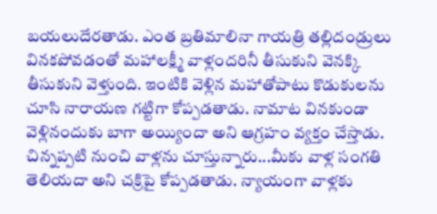బయలుదేరతాడు. ఎంత బ్రతిమాలినా గాయత్రి తల్లిదండ్రులు వినకపోవడంతో మహాలక్ష్మీ వాళ్లందరినీ తీసుకుని వెనక్కి తీసుకుని వెళ్తుంది. ఇంటికి వెళ్లిన మహాతోపాటు కొడుకులను చూసి నారాయణ గట్టిగా కోప్పడతాడు. నామాట వినకుండా వెళ్లినందుకు బాగా అయ్యిందా అని ఆగ్రహం వ్యక్తం చేస్తాడు.
చిన్నప్పటి నుంచి వాళ్లను చూస్తున్నారు...మీకు వాళ్ల సంగతి తెలియదా అని చక్రిపై కోప్పడతాడు. న్యాయంగా వాళ్లకు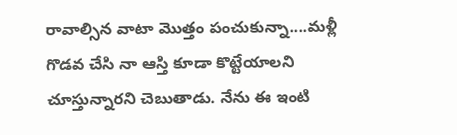రావాల్సిన వాటా మొత్తం పంచుకున్నా....మళ్లీ గొడవ చేసి నా ఆస్తి కూడా కొట్టేయాలని చూస్తున్నారని చెబుతాడు. నేను ఈ ఇంటి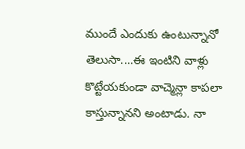ముందే ఎందుకు ఉంటున్నానో తెలుసా....ఈ ఇంటిని వాళ్లు కొట్టేయకుండా వాచ్మెన్లా కాపలా కాస్తున్నానని అంటాడు. నా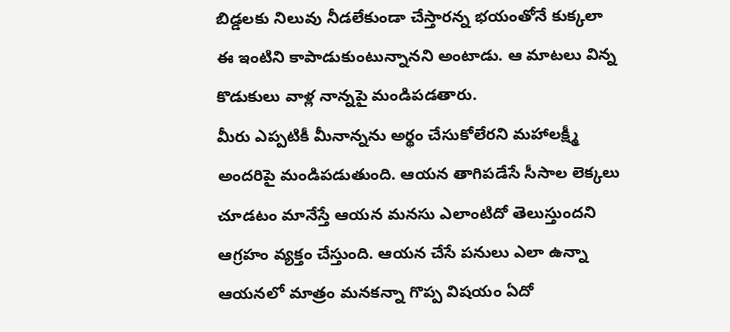బిడ్డలకు నిలువు నీడలేకుండా చేస్తారన్న భయంతోనే కుక్కలా ఈ ఇంటిని కాపాడుకుంటున్నానని అంటాడు. ఆ మాటలు విన్న కొడుకులు వాళ్ల నాన్నపై మండిపడతారు.
మీరు ఎప్పటికీ మీనాన్నను అర్థం చేసుకోలేరని మహాలక్ష్మీ అందరిపై మండిపడుతుంది. ఆయన తాగిపడేసే సీసాల లెక్కలు చూడటం మానేస్తే ఆయన మనసు ఎలాంటిదో తెలుస్తుందని ఆగ్రహం వ్యక్తం చేస్తుంది. ఆయన చేసే పనులు ఎలా ఉన్నా ఆయనలో మాత్రం మనకన్నా గొప్ప విషయం ఏదో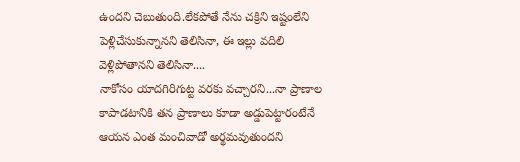ఉందని చెబుతుంది.లేకపోతే నేను చక్రిని ఇష్టంలేని పెళ్లిచేసుకున్నానని తెలిసినా, ఈ ఇల్లు వదిలి వెళ్లిపోతానని తెలిసినా....
నాకోసం యాదగిరిగుట్ట వరకు వచ్చారని...నా ప్రాణాల కాపాడటానికి తన ప్రాణాలు కూడా అడ్డుపెట్టారంటేనే ఆయన ఎంత మంచివాడో అర్థమవుతుందని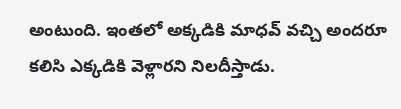అంటుంది. ఇంతలో అక్కడికి మాధవ్ వచ్చి అందరూ కలిసి ఎక్కడికి వెళ్లారని నిలదీస్తాడు.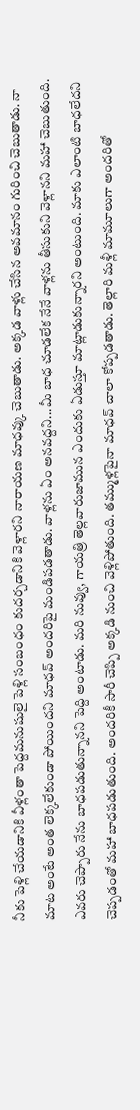నీకు పెళ్లి చేయడానికి వీళ్లంతా పెద్దమనుషులై పెళ్లి సంబంధం కుదర్చడానికి వెళ్లారని నారాయణ మాధవ్కు చెబుతాడు. అక్కడ వాళ్లు చేసిన అవమానం గురించి చెబుతాడు. నా మాట అంటే అంత లెక్కలేకుండా పోయిందని మాధవ్ అందరిపై మండిపడతాడు. వాళ్లను ఏం అనవద్దని...మీ బాధ చూడలేక నేనే వాళ్లను తీసుకుని వెళ్లానని మహా చెబుతుంది.
ఎవరు చెప్పారు నేను బాధపడుతున్నానని పెద్ది అంటాడు. మరి నువ్వు, గాయత్రి తెల్లవారుజామున ఎందుకు ఏడుస్తూ మాట్లాడుకున్నారని అంటుంది. మాకు ఎలాంటి బాధలేదని చెప్పడంతో మహా బాధపడుతుంది. అందరికీ సారీ చెప్పి అక్కడి నుంచి వెళ్లిపోతుంది. తమ్ముళ్లపైనా మాధవ్ చాలా కోప్పడతాడు. తెల్లారి మళ్లీ మామూలుగా అందరితో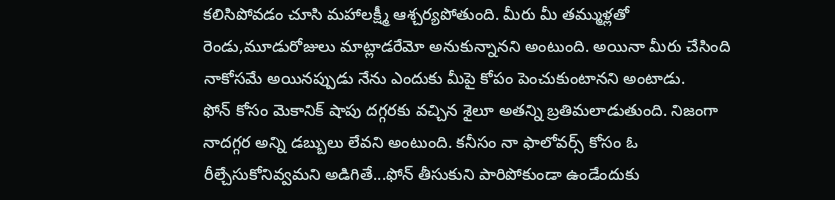కలిసిపోవడం చూసి మహాలక్ష్మీ ఆశ్చర్యపోతుంది. మీరు మీ తమ్ముళ్లతో రెండు,మూడురోజులు మాట్లాడరేమో అనుకున్నానని అంటుంది. అయినా మీరు చేసింది నాకోసమే అయినప్పుడు నేను ఎందుకు మీపై కోపం పెంచుకుంటానని అంటాడు.
ఫోన్ కోసం మెకానిక్ షాపు దగ్గరకు వచ్చిన శైలూ అతన్ని బ్రతిమలాడుతుంది. నిజంగా నాదగ్గర అన్ని డబ్బులు లేవని అంటుంది. కనీసం నా ఫాలోవర్స్ కోసం ఓ రీల్చేసుకోనివ్వమని అడిగితే...ఫోన్ తీసుకుని పారిపోకుండా ఉండేందుకు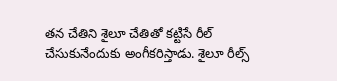తన చేతిని శైలూ చేతితో కట్టిసే రీల్ చేసుకునేందుకు అంగీకరిస్తాడు. శైలూ రీల్స్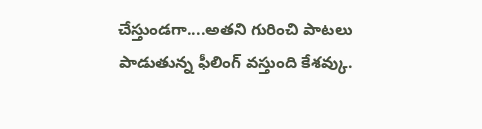చేస్తుండగా....అతని గురించి పాటలు పాడుతున్న ఫీలింగ్ వస్తుంది కేశవ్కు.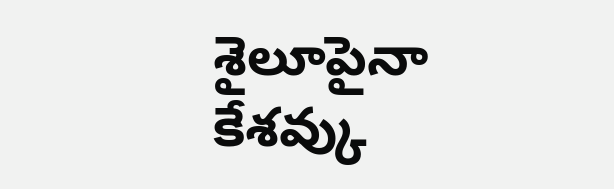శైలూపైనా కేశవ్కు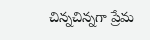చిన్నచిన్నగా ప్రేమ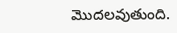మొదలవుతుంది.